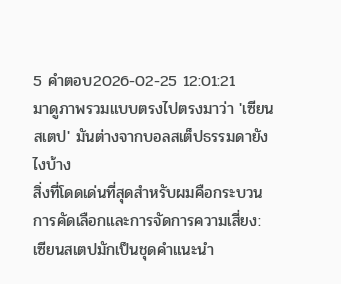5 คำตอบ2026-02-25 12:01:21
มาดูภาพรวมแบบตรงไปตรงมาว่า 'เซียนสเตป' มันต่างจากบอลสเต็ปธรรมดายังไงบ้าง
สิ่งที่โดดเด่นที่สุดสำหรับผมคือกระบวนการคัดเลือกและการจัดการความเสี่ยง: เซียนสเตปมักเป็นชุดคำแนะนำ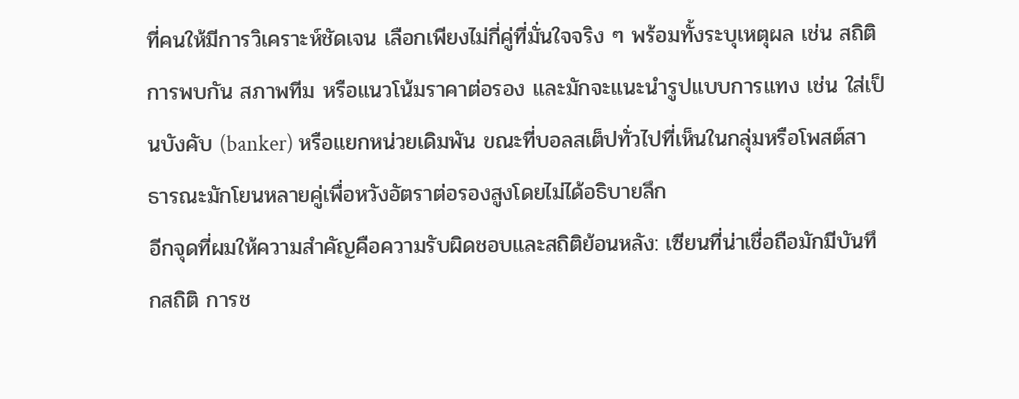ที่คนให้มีการวิเคราะห์ชัดเจน เลือกเพียงไม่กี่คู่ที่มั่นใจจริง ๆ พร้อมทั้งระบุเหตุผล เช่น สถิติการพบกัน สภาพทีม หรือแนวโน้มราคาต่อรอง และมักจะแนะนำรูปแบบการแทง เช่น ใส่เป็นบังคับ (banker) หรือแยกหน่วยเดิมพัน ขณะที่บอลสเต็ปทั่วไปที่เห็นในกลุ่มหรือโพสต์สาธารณะมักโยนหลายคู่เพื่อหวังอัตราต่อรองสูงโดยไม่ได้อธิบายลึก
อีกจุดที่ผมให้ความสำคัญคือความรับผิดชอบและสถิติย้อนหลัง: เซียนที่น่าเชื่อถือมักมีบันทึกสถิติ การช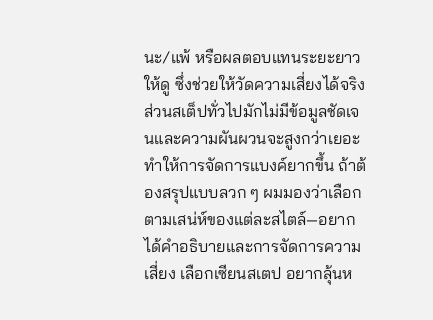นะ/แพ้ หรือผลตอบแทนระยะยาวให้ดู ซึ่งช่วยให้วัดความเสี่ยงได้จริง ส่วนสเต็ปทั่วไปมักไม่มีข้อมูลชัดเจนและความผันผวนจะสูงกว่าเยอะ ทำให้การจัดการแบงค์ยากขึ้น ถ้าต้องสรุปแบบลวก ๆ ผมมองว่าเลือกตามเสน่ห์ของแต่ละสไตล์—อยากได้คำอธิบายและการจัดการความเสี่ยง เลือกเซียนสเตป อยากลุ้นห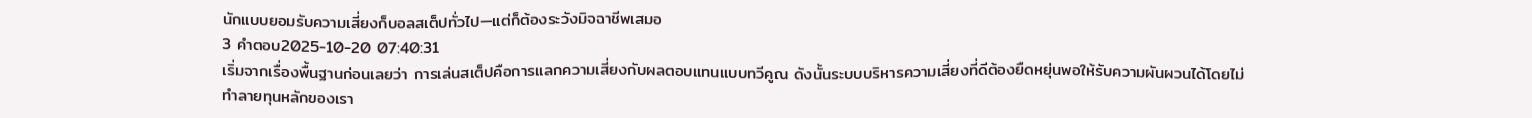นักแบบยอมรับความเสี่ยงก็บอลสเต็ปทั่วไป—แต่ก็ต้องระวังมิจฉาชีพเสมอ
3 คำตอบ2025-10-20 07:40:31
เริ่มจากเรื่องพื้นฐานก่อนเลยว่า การเล่นสเต็ปคือการแลกความเสี่ยงกับผลตอบแทนแบบทวีคูณ ดังนั้นระบบบริหารความเสี่ยงที่ดีต้องยืดหยุ่นพอให้รับความผันผวนได้โดยไม่ทำลายทุนหลักของเรา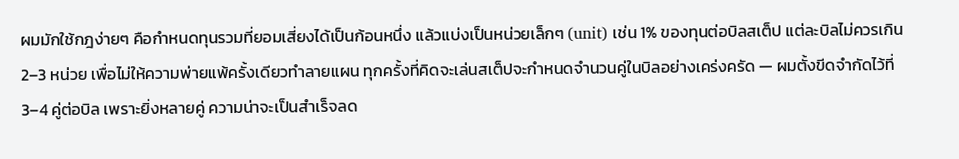ผมมักใช้กฎง่ายๆ คือกำหนดทุนรวมที่ยอมเสี่ยงได้เป็นก้อนหนึ่ง แล้วแบ่งเป็นหน่วยเล็กๆ (unit) เช่น 1% ของทุนต่อบิลสเต็ป แต่ละบิลไม่ควรเกิน 2–3 หน่วย เพื่อไม่ให้ความพ่ายแพ้ครั้งเดียวทำลายแผน ทุกครั้งที่คิดจะเล่นสเต็ปจะกำหนดจำนวนคู่ในบิลอย่างเคร่งครัด — ผมตั้งขีดจำกัดไว้ที่ 3–4 คู่ต่อบิล เพราะยิ่งหลายคู่ ความน่าจะเป็นสำเร็จลด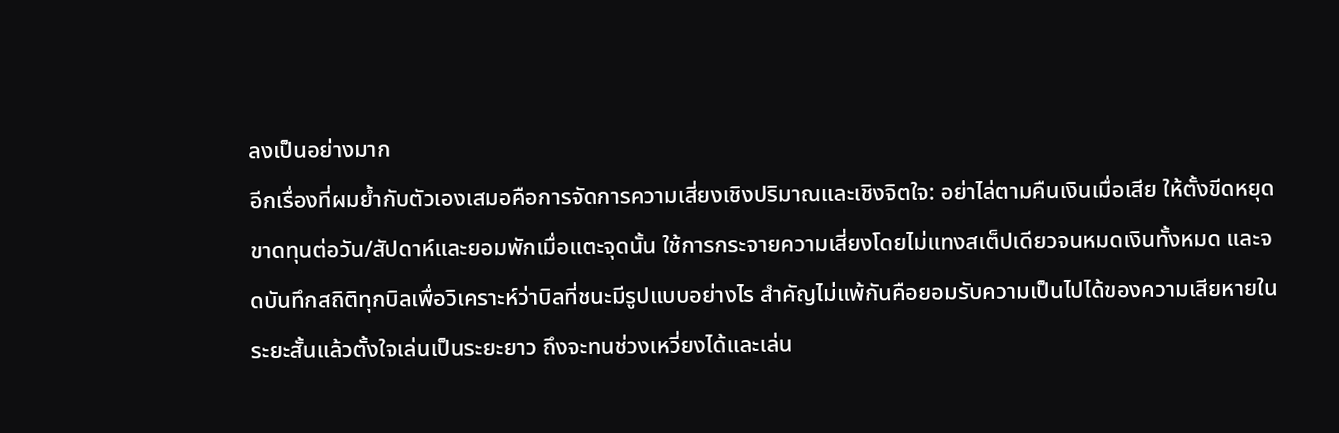ลงเป็นอย่างมาก
อีกเรื่องที่ผมย้ำกับตัวเองเสมอคือการจัดการความเสี่ยงเชิงปริมาณและเชิงจิตใจ: อย่าไล่ตามคืนเงินเมื่อเสีย ให้ตั้งขีดหยุดขาดทุนต่อวัน/สัปดาห์และยอมพักเมื่อแตะจุดนั้น ใช้การกระจายความเสี่ยงโดยไม่แทงสเต็ปเดียวจนหมดเงินทั้งหมด และจดบันทึกสถิติทุกบิลเพื่อวิเคราะห์ว่าบิลที่ชนะมีรูปแบบอย่างไร สำคัญไม่แพ้กันคือยอมรับความเป็นไปได้ของความเสียหายในระยะสั้นแล้วตั้งใจเล่นเป็นระยะยาว ถึงจะทนช่วงเหวี่ยงได้และเล่น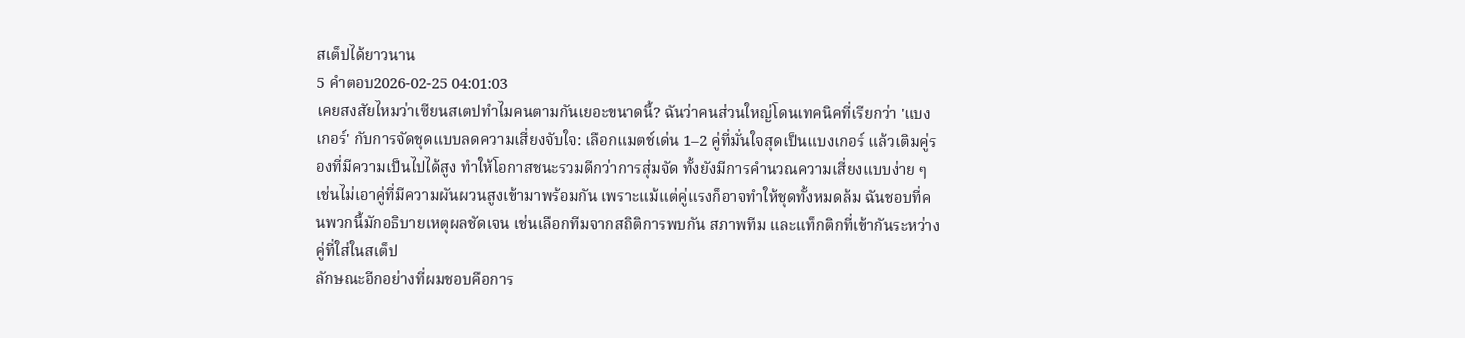สเต็ปได้ยาวนาน
5 คำตอบ2026-02-25 04:01:03
เคยสงสัยไหมว่าเซียนสเตปทำไมคนตามกันเยอะขนาดนี้? ฉันว่าคนส่วนใหญ่โดนเทคนิคที่เรียกว่า 'แบงเกอร์' กับการจัดชุดแบบลดความเสี่ยงจับใจ: เลือกแมตช์เด่น 1–2 คู่ที่มั่นใจสุดเป็นแบงเกอร์ แล้วเติมคู่รองที่มีความเป็นไปได้สูง ทำให้โอกาสชนะรวมดีกว่าการสุ่มจัด ทั้งยังมีการคำนวณความเสี่ยงแบบง่าย ๆ เช่นไม่เอาคู่ที่มีความผันผวนสูงเข้ามาพร้อมกัน เพราะแม้แต่คู่แรงก็อาจทำให้ชุดทั้งหมดล้ม ฉันชอบที่คนพวกนี้มักอธิบายเหตุผลชัดเจน เช่นเลือกทีมจากสถิติการพบกัน สภาพทีม และแท็กติกที่เข้ากันระหว่างคู่ที่ใส่ในสเต็ป
ลักษณะอีกอย่างที่ผมชอบคือการ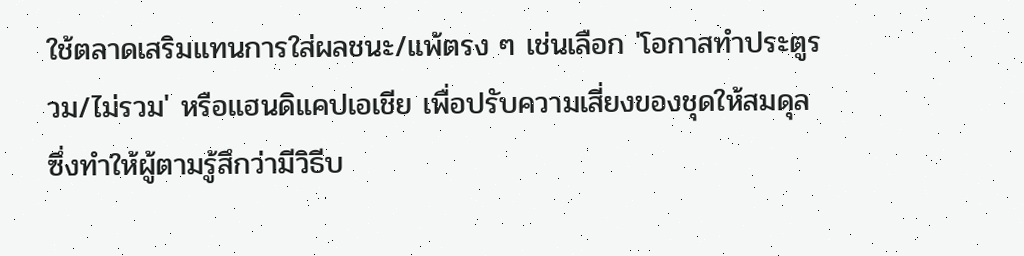ใช้ตลาดเสริมแทนการใส่ผลชนะ/แพ้ตรง ๆ เช่นเลือก 'โอกาสทำประตูรวม/ไม่รวม' หรือแฮนดิแคปเอเชีย เพื่อปรับความเสี่ยงของชุดให้สมดุล ซึ่งทำให้ผู้ตามรู้สึกว่ามีวิธีบ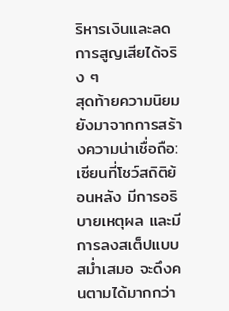ริหารเงินและลดการสูญเสียได้จริง ๆ
สุดท้ายความนิยมยังมาจากการสร้างความน่าเชื่อถือ: เซียนที่โชว์สถิติย้อนหลัง มีการอธิบายเหตุผล และมีการลงสเต็ปแบบสม่ำเสมอ จะดึงคนตามได้มากกว่า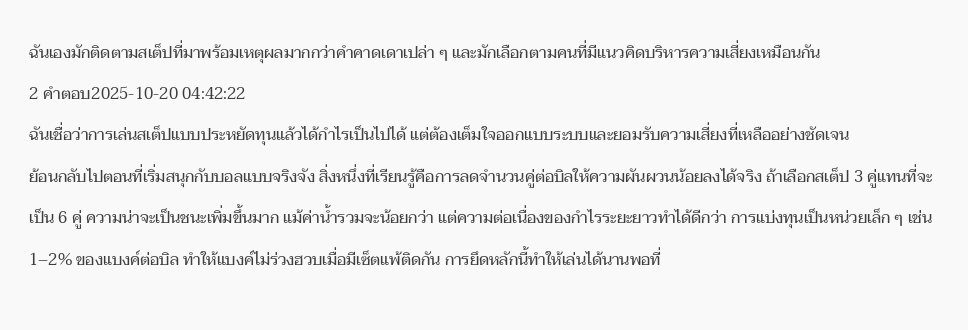ฉันเองมักติดตามสเต็ปที่มาพร้อมเหตุผลมากกว่าคำคาดเดาเปล่า ๆ และมักเลือกตามคนที่มีแนวคิดบริหารความเสี่ยงเหมือนกัน
2 คำตอบ2025-10-20 04:42:22
ฉันเชื่อว่าการเล่นสเต็ปแบบประหยัดทุนแล้วได้กำไรเป็นไปได้ แต่ต้องเต็มใจออกแบบระบบและยอมรับความเสี่ยงที่เหลืออย่างชัดเจน
ย้อนกลับไปตอนที่เริ่มสนุกกับบอลแบบจริงจัง สิ่งหนึ่งที่เรียนรู้คือการลดจำนวนคู่ต่อบิลให้ความผันผวนน้อยลงได้จริง ถ้าเลือกสเต็ป 3 คู่แทนที่จะเป็น 6 คู่ ความน่าจะเป็นชนะเพิ่มขึ้นมาก แม้ค่าน้ำรวมจะน้อยกว่า แต่ความต่อเนื่องของกำไรระยะยาวทำได้ดีกว่า การแบ่งทุนเป็นหน่วยเล็ก ๆ เช่น 1–2% ของแบงค์ต่อบิล ทำให้แบงค์ไม่ร่วงฮวบเมื่อมีเซ็ตแพ้ติดกัน การยึดหลักนี้ทำให้เล่นได้นานพอที่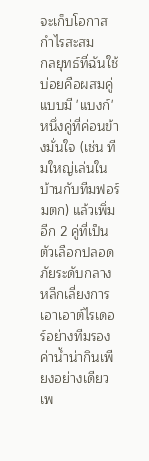จะเก็บโอกาสกำไรสะสม
กลยุทธ์ที่ฉันใช้บ่อยคือผสมคู่แบบมี 'แบงก์' หนึ่งคู่ที่ค่อนข้างมั่นใจ (เช่น ทีมใหญ่เล่นในบ้านกับทีมฟอร์มตก) แล้วเพิ่มอีก 2 คู่ที่เป็นตัวเลือกปลอดภัยระดับกลาง หลีกเลี่ยงการเอาเอาต์ไรเดอร์อย่างทีมรองค่าน้ำน่ากินเพียงอย่างเดียว เพ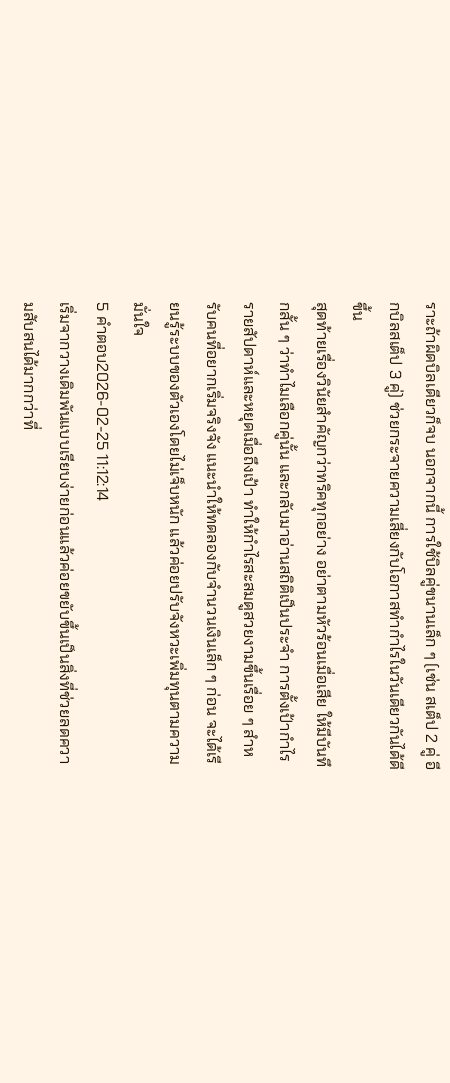ราะถ้าผิดบิลเดียวก็จบ นอกจากนี้ การใช้บิลคู่ขนานเล็ก ๆ (เช่น สเต็ป 2 คู่ อีกบิลสเต็ป 3 คู่) ช่วยกระจายความเสี่ยงกับโอกาสทำกำไรในวันเดียวกันได้ดีขึ้น
สุดท้ายเรื่องวินัยสำคัญกว่าทริคทุกอย่าง อย่าตามหัวร้อนเมื่อเสีย ให้มีบันทึกสั้น ๆ ว่าทำไมเลือกคู่นั้น และกลับมาอ่านสถิติเป็นประจำ การตั้งเป้ากำไรรายสัปดาห์และหยุดเมื่อถึงเป้า ทำให้กำไรสะสมดูสวยงามขึ้นเรื่อย ๆ สำหรับคนที่อยากเริ่มจริงจัง แนะนำให้ทดลองกับจำนวนเงินเล็ก ๆ ก่อน จะได้เรียนรู้ระบบของตัวเองโดยไม่เจ็บหนัก แล้วค่อยปรับจังหวะเพิ่มทุนตามความมั่นใจ
5 คำตอบ2026-02-25 11:12:14
เริ่มจากวางเดิมพันแบบเรียบง่ายก่อนแล้วค่อยขยับขึ้นเป็นสิ่งที่ช่วยลดความสับสนได้มากกว่าที่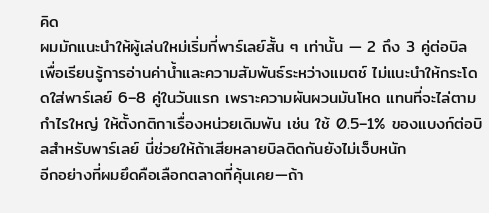คิด
ผมมักแนะนำให้ผู้เล่นใหม่เริ่มที่พาร์เลย์สั้น ๆ เท่านั้น — 2 ถึง 3 คู่ต่อบิล เพื่อเรียนรู้การอ่านค่าน้ำและความสัมพันธ์ระหว่างแมตช์ ไม่แนะนำให้กระโดดใส่พาร์เลย์ 6–8 คู่ในวันแรก เพราะความผันผวนมันโหด แทนที่จะไล่ตามกำไรใหญ่ ให้ตั้งกติกาเรื่องหน่วยเดิมพัน เช่น ใช้ 0.5–1% ของแบงก์ต่อบิลสำหรับพาร์เลย์ นี่ช่วยให้ถ้าเสียหลายบิลติดกันยังไม่เจ็บหนัก
อีกอย่างที่ผมยึดคือเลือกตลาดที่คุ้นเคย—ถ้า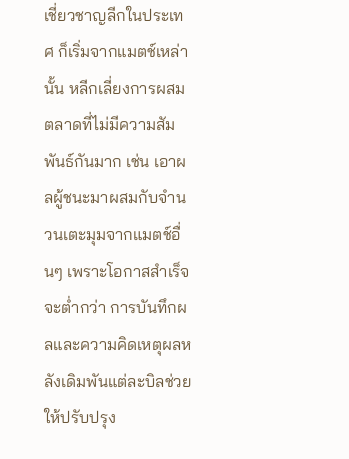เชี่ยวชาญลีกในประเทศ ก็เริ่มจากแมตช์เหล่านั้น หลีกเลี่ยงการผสมตลาดที่ไม่มีความสัมพันธ์กันมาก เช่น เอาผลผู้ชนะมาผสมกับจำนวนเตะมุมจากแมตช์อื่นๆ เพราะโอกาสสำเร็จจะต่ำกว่า การบันทึกผลและความคิดเหตุผลหลังเดิมพันแต่ละบิลช่วยให้ปรับปรุง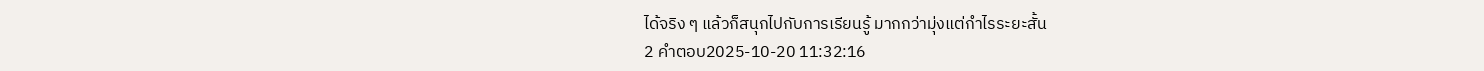ได้จริง ๆ แล้วก็สนุกไปกับการเรียนรู้ มากกว่ามุ่งแต่กำไรระยะสั้น
2 คำตอบ2025-10-20 11:32:16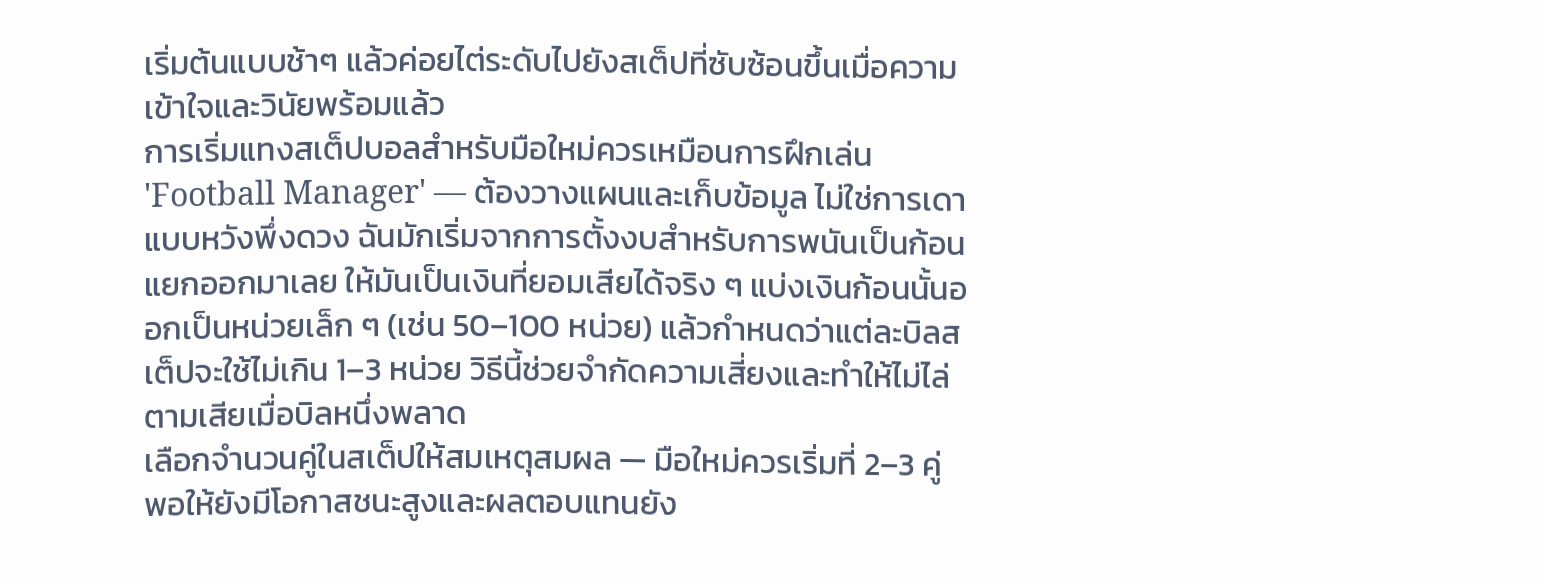เริ่มต้นแบบช้าๆ แล้วค่อยไต่ระดับไปยังสเต็ปที่ซับซ้อนขึ้นเมื่อความเข้าใจและวินัยพร้อมแล้ว
การเริ่มแทงสเต็ปบอลสำหรับมือใหม่ควรเหมือนการฝึกเล่น 'Football Manager' — ต้องวางแผนและเก็บข้อมูล ไม่ใช่การเดาแบบหวังพึ่งดวง ฉันมักเริ่มจากการตั้งงบสำหรับการพนันเป็นก้อนแยกออกมาเลย ให้มันเป็นเงินที่ยอมเสียได้จริง ๆ แบ่งเงินก้อนนั้นออกเป็นหน่วยเล็ก ๆ (เช่น 50–100 หน่วย) แล้วกำหนดว่าแต่ละบิลสเต็ปจะใช้ไม่เกิน 1–3 หน่วย วิธีนี้ช่วยจำกัดความเสี่ยงและทำให้ไม่ไล่ตามเสียเมื่อบิลหนึ่งพลาด
เลือกจำนวนคู่ในสเต็ปให้สมเหตุสมผล — มือใหม่ควรเริ่มที่ 2–3 คู่ พอให้ยังมีโอกาสชนะสูงและผลตอบแทนยัง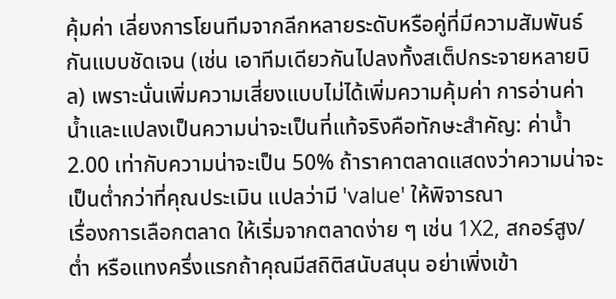คุ้มค่า เลี่ยงการโยนทีมจากลีกหลายระดับหรือคู่ที่มีความสัมพันธ์กันแบบชัดเจน (เช่น เอาทีมเดียวกันไปลงทั้งสเต็ปกระจายหลายบิล) เพราะนั่นเพิ่มความเสี่ยงแบบไม่ได้เพิ่มความคุ้มค่า การอ่านค่าน้ำและแปลงเป็นความน่าจะเป็นที่แท้จริงคือทักษะสำคัญ: ค่าน้ำ 2.00 เท่ากับความน่าจะเป็น 50% ถ้าราคาตลาดแสดงว่าความน่าจะเป็นต่ำกว่าที่คุณประเมิน แปลว่ามี 'value' ให้พิจารณา
เรื่องการเลือกตลาด ให้เริ่มจากตลาดง่าย ๆ เช่น 1X2, สกอร์สูง/ต่ำ หรือแทงครึ่งแรกถ้าคุณมีสถิติสนับสนุน อย่าเพิ่งเข้า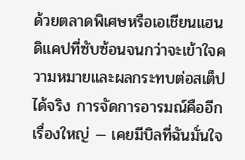ด้วยตลาดพิเศษหรือเอเชียนแฮนดิแคปที่ซับซ้อนจนกว่าจะเข้าใจความหมายและผลกระทบต่อสเต็ปได้จริง การจัดการอารมณ์คืออีกเรื่องใหญ่ — เคยมีบิลที่ฉันมั่นใจ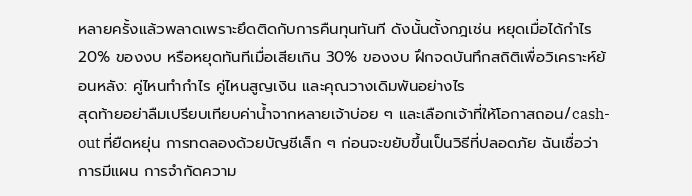หลายครั้งแล้วพลาดเพราะยึดติดกับการคืนทุนทันที ดังนั้นตั้งกฎเช่น หยุดเมื่อได้กำไร 20% ของงบ หรือหยุดทันทีเมื่อเสียเกิน 30% ของงบ ฝึกจดบันทึกสถิติเพื่อวิเคราะห์ย้อนหลัง: คู่ไหนทำกำไร คู่ไหนสูญเงิน และคุณวางเดิมพันอย่างไร
สุดท้ายอย่าลืมเปรียบเทียบค่าน้ำจากหลายเจ้าบ่อย ๆ และเลือกเจ้าที่ให้โอกาสถอน/cash-out ที่ยืดหยุ่น การทดลองด้วยบัญชีเล็ก ๆ ก่อนจะขยับขึ้นเป็นวิธีที่ปลอดภัย ฉันเชื่อว่าการมีแผน การจำกัดความ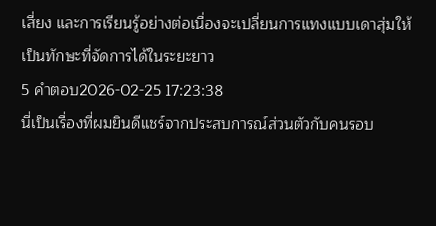เสี่ยง และการเรียนรู้อย่างต่อเนื่องจะเปลี่ยนการแทงแบบเดาสุ่มให้เป็นทักษะที่จัดการได้ในระยะยาว
5 คำตอบ2026-02-25 17:23:38
นี่เป็นเรื่องที่ผมยินดีแชร์จากประสบการณ์ส่วนตัวกับคนรอบ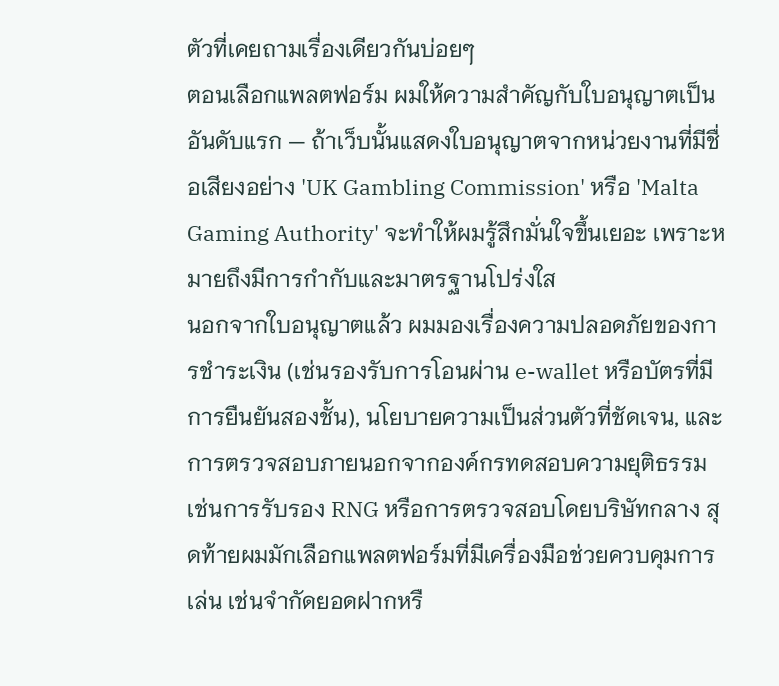ตัวที่เคยถามเรื่องเดียวกันบ่อยๆ
ตอนเลือกแพลตฟอร์ม ผมให้ความสำคัญกับใบอนุญาตเป็นอันดับแรก — ถ้าเว็บนั้นแสดงใบอนุญาตจากหน่วยงานที่มีชื่อเสียงอย่าง 'UK Gambling Commission' หรือ 'Malta Gaming Authority' จะทำให้ผมรู้สึกมั่นใจขึ้นเยอะ เพราะหมายถึงมีการกำกับและมาตรฐานโปร่งใส
นอกจากใบอนุญาตแล้ว ผมมองเรื่องความปลอดภัยของการชำระเงิน (เช่นรองรับการโอนผ่าน e-wallet หรือบัตรที่มีการยืนยันสองชั้น), นโยบายความเป็นส่วนตัวที่ชัดเจน, และการตรวจสอบภายนอกจากองค์กรทดสอบความยุติธรรม เช่นการรับรอง RNG หรือการตรวจสอบโดยบริษัทกลาง สุดท้ายผมมักเลือกแพลตฟอร์มที่มีเครื่องมือช่วยควบคุมการเล่น เช่นจำกัดยอดฝากหรื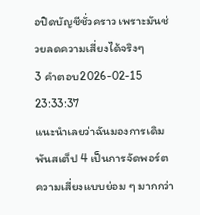อปิดบัญชีชั่วคราว เพราะมันช่วยลดความเสี่ยงได้จริงๆ
3 คำตอบ2026-02-15 23:33:37
แนะนำเลยว่าฉันมองการเดิมพันสเต็ป 4 เป็นการจัดพอร์ตความเสี่ยงแบบย่อม ๆ มากกว่า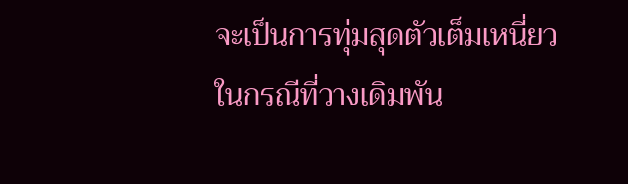จะเป็นการทุ่มสุดตัวเต็มเหนี่ยว
ในกรณีที่วางเดิมพัน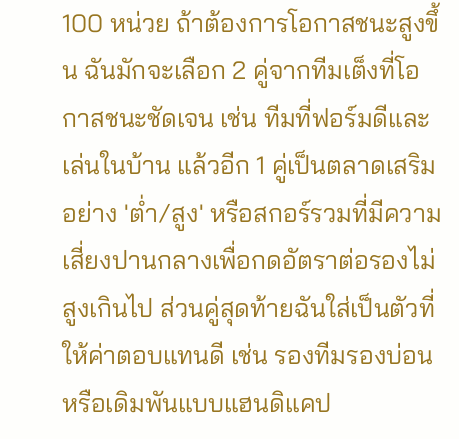100 หน่วย ถ้าต้องการโอกาสชนะสูงขึ้น ฉันมักจะเลือก 2 คู่จากทีมเต็งที่โอกาสชนะชัดเจน เช่น ทีมที่ฟอร์มดีและเล่นในบ้าน แล้วอีก 1 คู่เป็นตลาดเสริมอย่าง 'ต่ำ/สูง' หรือสกอร์รวมที่มีความเสี่ยงปานกลางเพื่อกดอัตราต่อรองไม่สูงเกินไป ส่วนคู่สุดท้ายฉันใส่เป็นตัวที่ให้ค่าตอบแทนดี เช่น รองทีมรองบ่อนหรือเดิมพันแบบแฮนดิแคป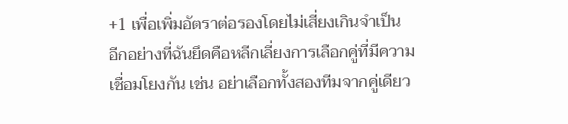+1 เพื่อเพิ่มอัตราต่อรองโดยไม่เสี่ยงเกินจำเป็น
อีกอย่างที่ฉันยึดคือหลีกเลี่ยงการเลือกคู่ที่มีความเชื่อมโยงกัน เช่น อย่าเลือกทั้งสองทีมจากคู่เดียว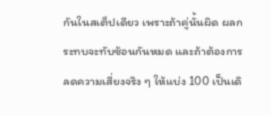กันในสเต็ปเดียว เพราะถ้าคู่นั้นผิด ผลกระทบจะทับซ้อนกันหมด และถ้าต้องการลดความเสี่ยงจริง ๆ ให้แบ่ง 100 เป็นเดิ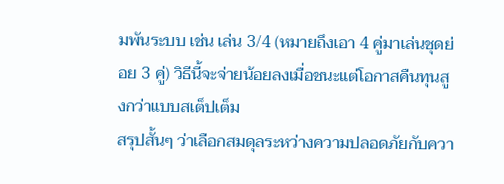มพันระบบ เช่น เล่น 3/4 (หมายถึงเอา 4 คู่มาเล่นชุดย่อย 3 คู่) วิธีนี้จะจ่ายน้อยลงเมื่อชนะแต่โอกาสคืนทุนสูงกว่าแบบสเต็ปเต็ม
สรุปสั้นๆ ว่าเลือกสมดุลระหว่างความปลอดภัยกับควา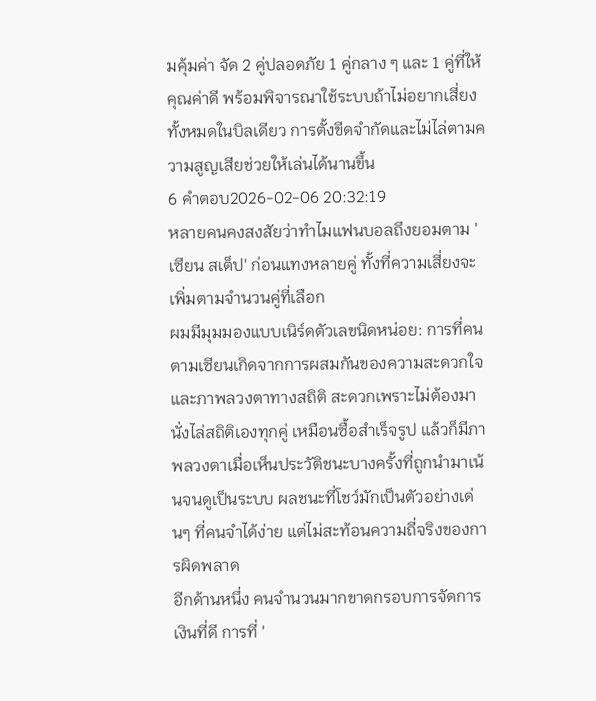มคุ้มค่า จัด 2 คู่ปลอดภัย 1 คู่กลาง ๆ และ 1 คู่ที่ให้คุณค่าดี พร้อมพิจารณาใช้ระบบถ้าไม่อยากเสี่ยงทั้งหมดในบิลเดียว การตั้งขีดจำกัดและไม่ไล่ตามความสูญเสียช่วยให้เล่นได้นานขึ้น
6 คำตอบ2026-02-06 20:32:19
หลายคนคงสงสัยว่าทำไมแฟนบอลถึงยอมตาม 'เซียน สเต็ป' ก่อนแทงหลายคู่ ทั้งที่ความเสี่ยงจะเพิ่มตามจำนวนคู่ที่เลือก
ผมมีมุมมองแบบเนิร์ดตัวเลขนิดหน่อย: การที่คนตามเซียนเกิดจากการผสมกันของความสะดวกใจและภาพลวงตาทางสถิติ สะดวกเพราะไม่ต้องมานั่งไล่สถิติเองทุกคู่ เหมือนซื้อสำเร็จรูป แล้วก็มีภาพลวงตาเมื่อเห็นประวัติชนะบางครั้งที่ถูกนำมาเน้นจนดูเป็นระบบ ผลชนะที่โชว์มักเป็นตัวอย่างเด่นๆ ที่คนจำได้ง่าย แต่ไม่สะท้อนความถี่จริงของการผิดพลาด
อีกด้านหนึ่ง คนจำนวนมากขาดกรอบการจัดการเงินที่ดี การที่ '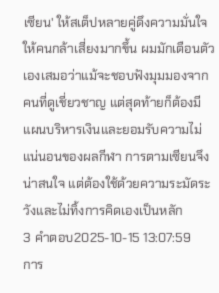เซียน' ให้สเต็ปหลายคู่ดึงความมั่นใจให้คนกล้าเสี่ยงมากขึ้น ผมมักเตือนตัวเองเสมอว่าแม้จะชอบฟังมุมมองจากคนที่ดูเชี่ยวชาญ แต่สุดท้ายก็ต้องมีแผนบริหารเงินและยอมรับความไม่แน่นอนของผลกีฬา การตามเซียนจึงน่าสนใจ แต่ต้องใช้ด้วยความระมัดระวังและไม่ทิ้งการคิดเองเป็นหลัก
3 คำตอบ2025-10-15 13:07:59
การ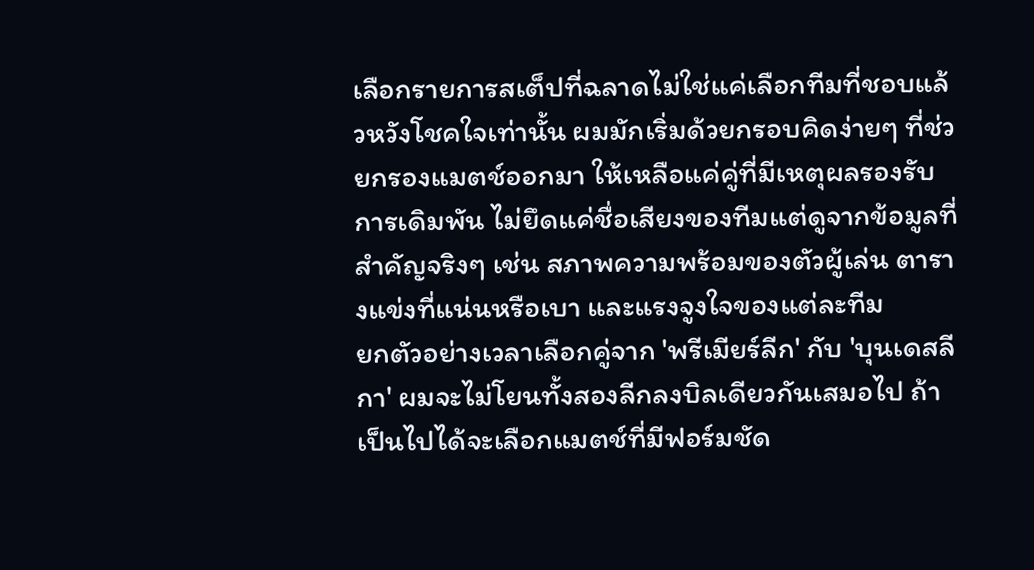เลือกรายการสเต็ปที่ฉลาดไม่ใช่แค่เลือกทีมที่ชอบแล้วหวังโชคใจเท่านั้น ผมมักเริ่มด้วยกรอบคิดง่ายๆ ที่ช่วยกรองแมตช์ออกมา ให้เหลือแค่คู่ที่มีเหตุผลรองรับการเดิมพัน ไม่ยึดแค่ชื่อเสียงของทีมแต่ดูจากข้อมูลที่สำคัญจริงๆ เช่น สภาพความพร้อมของตัวผู้เล่น ตารางแข่งที่แน่นหรือเบา และแรงจูงใจของแต่ละทีม
ยกตัวอย่างเวลาเลือกคู่จาก 'พรีเมียร์ลีก' กับ 'บุนเดสลีกา' ผมจะไม่โยนทั้งสองลีกลงบิลเดียวกันเสมอไป ถ้าเป็นไปได้จะเลือกแมตช์ที่มีฟอร์มชัด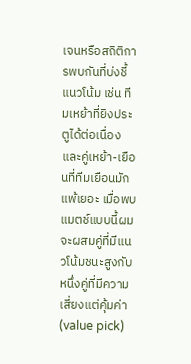เจนหรือสถิติการพบกันที่บ่งชี้แนวโน้ม เช่น ทีมเหย้าที่ยิงประตูได้ต่อเนื่อง และคู่เหย้า-เยือนที่ทีมเยือนมักแพ้เยอะ เมื่อพบแมตช์แบบนี้ผมจะผสมคู่ที่มีแนวโน้มชนะสูงกับหนึ่งคู่ที่มีความเสี่ยงแต่คุ้มค่า (value pick)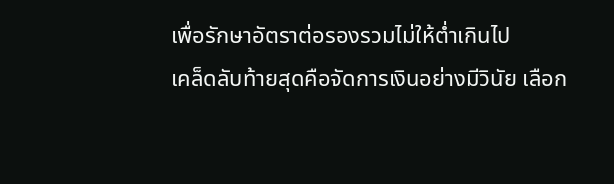เพื่อรักษาอัตราต่อรองรวมไม่ให้ต่ำเกินไป
เคล็ดลับท้ายสุดคือจัดการเงินอย่างมีวินัย เลือก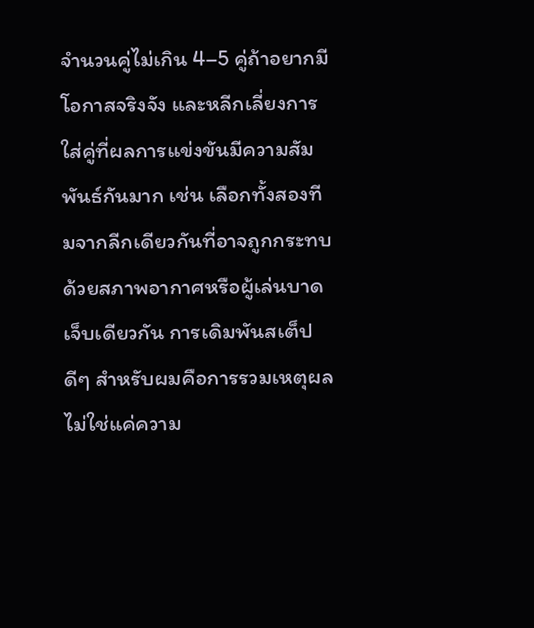จำนวนคู่ไม่เกิน 4–5 คู่ถ้าอยากมีโอกาสจริงจัง และหลีกเลี่ยงการใส่คู่ที่ผลการแข่งขันมีความสัมพันธ์กันมาก เช่น เลือกทั้งสองทีมจากลีกเดียวกันที่อาจถูกกระทบด้วยสภาพอากาศหรือผู้เล่นบาดเจ็บเดียวกัน การเดิมพันสเต็ปดีๆ สำหรับผมคือการรวมเหตุผลไม่ใช่แค่ความ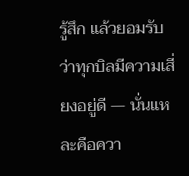รู้สึก แล้วยอมรับว่าทุกบิลมีความเสี่ยงอยู่ดี — นั่นแหละคือควา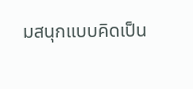มสนุกแบบคิดเป็น